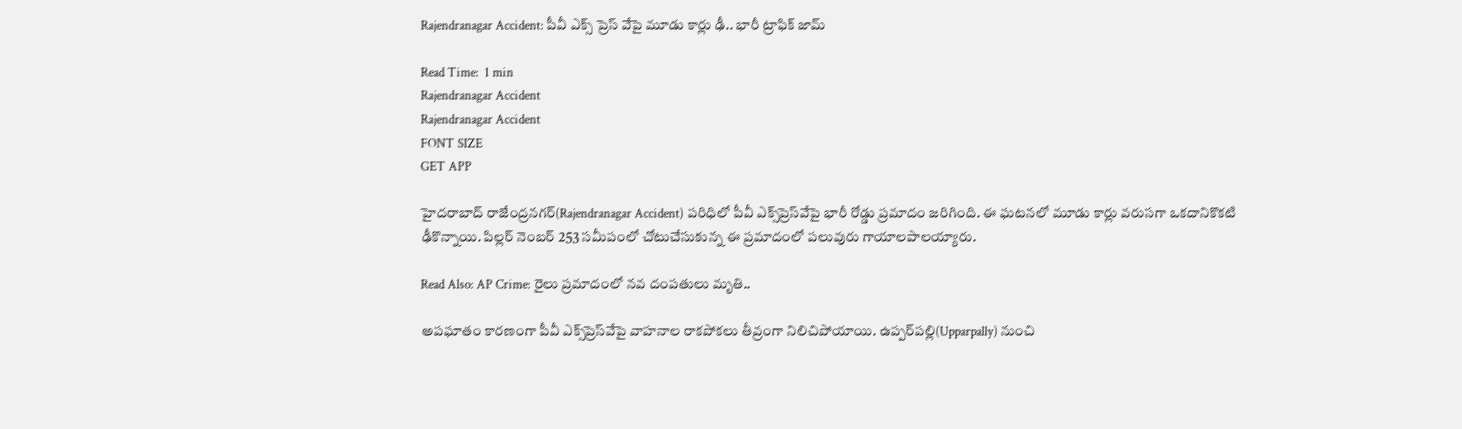Rajendranagar Accident: పీవీ ఎక్స్‌ ప్రెస్‌ వేపై మూడు కార్లు ఢీ.. భారీ ట్రాఫిక్ జామ్

Read Time:  1 min
Rajendranagar Accident
Rajendranagar Accident
FONT SIZE
GET APP

హైదరాబాద్‌ రాజేంద్రనగర్‌(Rajendranagar Accident) పరిధిలో పీవీ ఎక్స్‌ప్రెస్‌వేపై భారీ రోడ్డు ప్రమాదం జరిగింది. ఈ ఘటనలో మూడు కార్లు వరుసగా ఒకదానికొకటి ఢీకొన్నాయి. పిల్లర్‌ నెంబర్‌ 253 సమీపంలో చోటుచేసుకున్న ఈ ప్రమాదంలో పలువురు గాయాలపాలయ్యారు.

Read Also: AP Crime: రైలు ప్రమాదంలో నవ దంపతులు మృతి..

అపఘాతం కారణంగా పీవీ ఎక్స్‌ప్రెస్‌వేపై వాహనాల రాకపోకలు తీవ్రంగా నిలిచిపోయాయి. ఉప్పర్‌పల్లి(Upparpally) నుంచి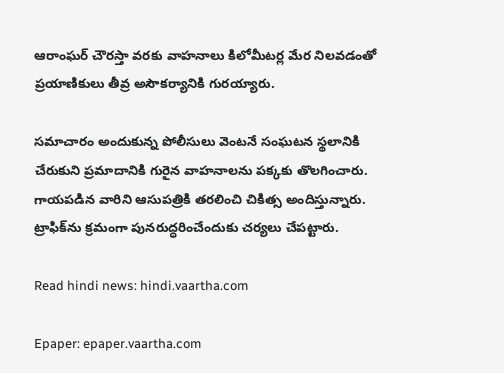ఆరాంఘర్‌ చౌరస్తా వరకు వాహనాలు కిలోమీటర్ల మేర నిలవడంతో ప్రయాణికులు తీవ్ర అసౌకర్యానికి గురయ్యారు.

సమాచారం అందుకున్న పోలీసులు వెంటనే సంఘటన స్థలానికి చేరుకుని ప్రమాదానికి గురైన వాహనాలను పక్కకు తొలగించారు. గాయపడిన వారిని ఆసుపత్రికి తరలించి చికిత్స అందిస్తున్నారు. ట్రాఫిక్‌ను క్రమంగా పునరుద్ధరించేందుకు చర్యలు చేపట్టారు.

Read hindi news: hindi.vaartha.com

Epaper: epaper.vaartha.com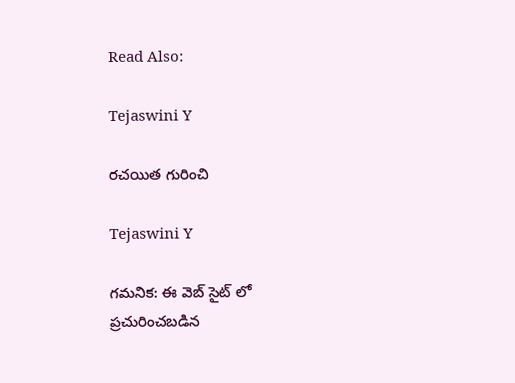Read Also:

Tejaswini Y

రచయిత గురించి

Tejaswini Y

గమనిక: ఈ వెబ్ సైట్ లో ప్రచురించబడిన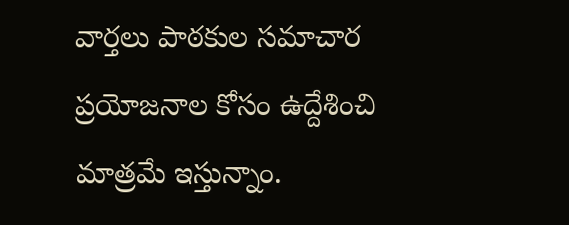వార్తలు పాఠకుల సమాచార ప్రయోజనాల కోసం ఉద్దేశించి మాత్రమే ఇస్తున్నాం.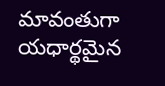మావంతుగా యధార్థమైన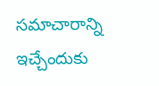సమాచారాన్ని ఇచ్చేందుకు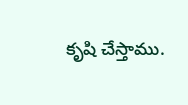కృషి చేస్తాము.